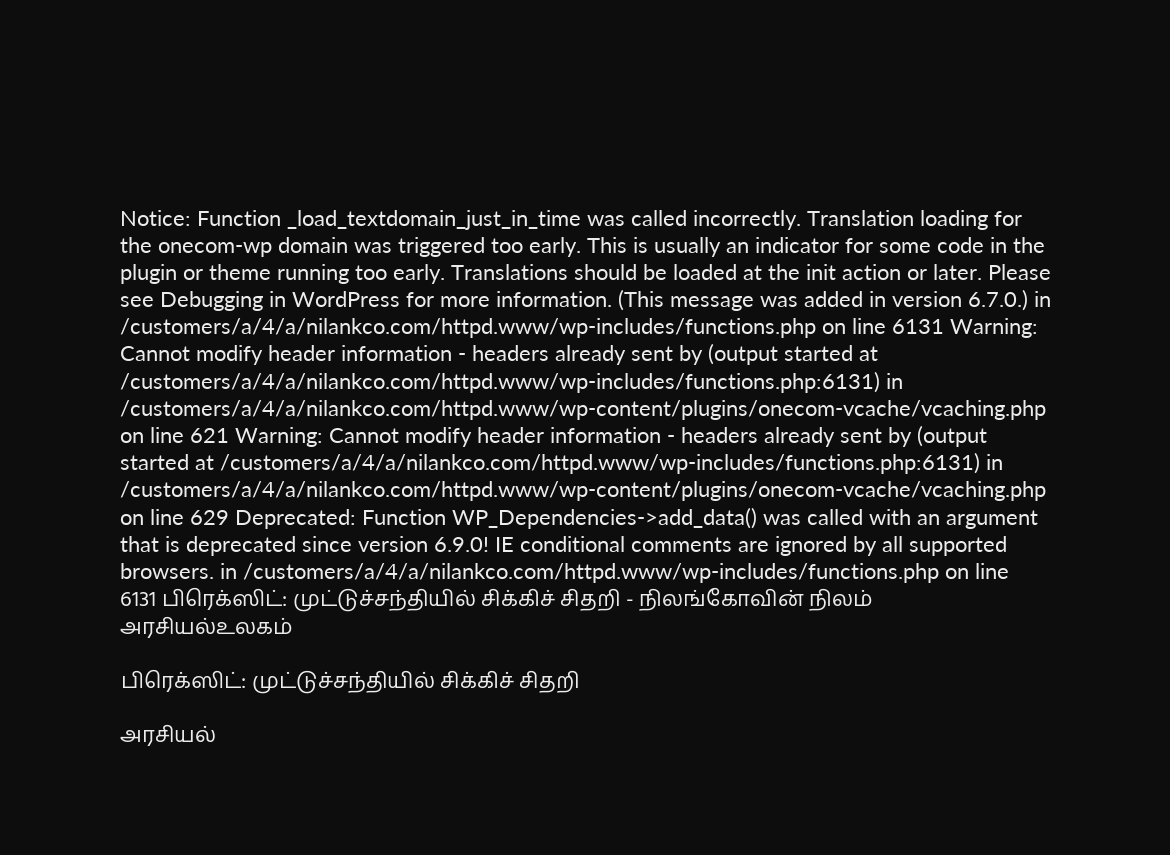Notice: Function _load_textdomain_just_in_time was called incorrectly. Translation loading for the onecom-wp domain was triggered too early. This is usually an indicator for some code in the plugin or theme running too early. Translations should be loaded at the init action or later. Please see Debugging in WordPress for more information. (This message was added in version 6.7.0.) in /customers/a/4/a/nilankco.com/httpd.www/wp-includes/functions.php on line 6131 Warning: Cannot modify header information - headers already sent by (output started at /customers/a/4/a/nilankco.com/httpd.www/wp-includes/functions.php:6131) in /customers/a/4/a/nilankco.com/httpd.www/wp-content/plugins/onecom-vcache/vcaching.php on line 621 Warning: Cannot modify header information - headers already sent by (output started at /customers/a/4/a/nilankco.com/httpd.www/wp-includes/functions.php:6131) in /customers/a/4/a/nilankco.com/httpd.www/wp-content/plugins/onecom-vcache/vcaching.php on line 629 Deprecated: Function WP_Dependencies->add_data() was called with an argument that is deprecated since version 6.9.0! IE conditional comments are ignored by all supported browsers. in /customers/a/4/a/nilankco.com/httpd.www/wp-includes/functions.php on line 6131 பிரெக்ஸிட்: முட்டுச்சந்தியில் சிக்கிச் சிதறி - நிலங்கோவின் நிலம்
அரசியல்உலகம்

பிரெக்ஸிட்: முட்டுச்சந்தியில் சிக்கிச் சிதறி

அரசியல்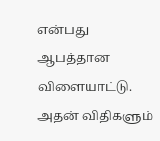என்பது ஆபத்தான விளையாட்டு. அதன் விதிகளும்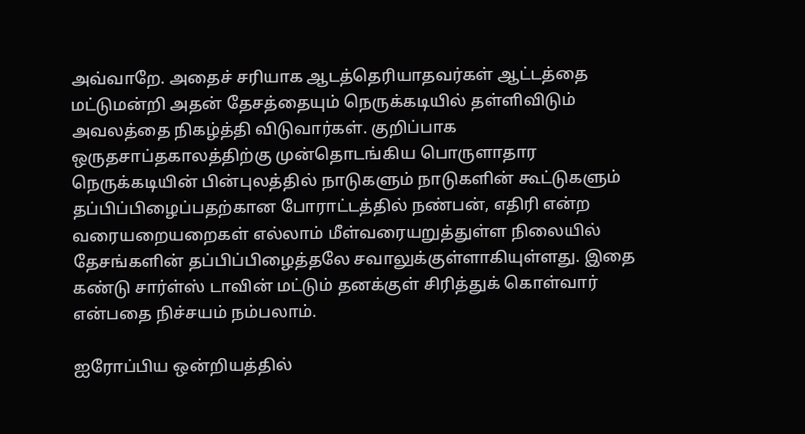அவ்வாறே. அதைச் சரியாக ஆடத்தெரியாதவர்கள் ஆட்டத்தை மட்டுமன்றி அதன் தேசத்தையும் நெருக்கடியில் தள்ளிவிடும் அவலத்தை நிகழ்த்தி விடுவார்கள். குறிப்பாக ஒருதசாப்தகாலத்திற்கு முன்தொடங்கிய பொருளாதார நெருக்கடியின் பின்புலத்தில் நாடுகளும் நாடுகளின் கூட்டுகளும் தப்பிப்பிழைப்பதற்கான போராட்டத்தில் நண்பன், எதிரி என்ற வரையறையறைகள் எல்லாம் மீள்வரையறுத்துள்ள நிலையில் தேசங்களின் தப்பிப்பிழைத்தலே சவாலுக்குள்ளாகியுள்ளது. இதை கண்டு சார்ள்ஸ் டாவின் மட்டும் தனக்குள் சிரித்துக் கொள்வார் என்பதை நிச்சயம் நம்பலாம்.

ஐரோப்பிய ஒன்றியத்தில்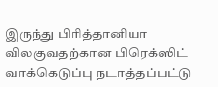இருந்து பிரித்தானியா விலகுவதற்கான பிரெக்ஸிட் வாக்கெடுப்பு நடாத்தப்பட்டு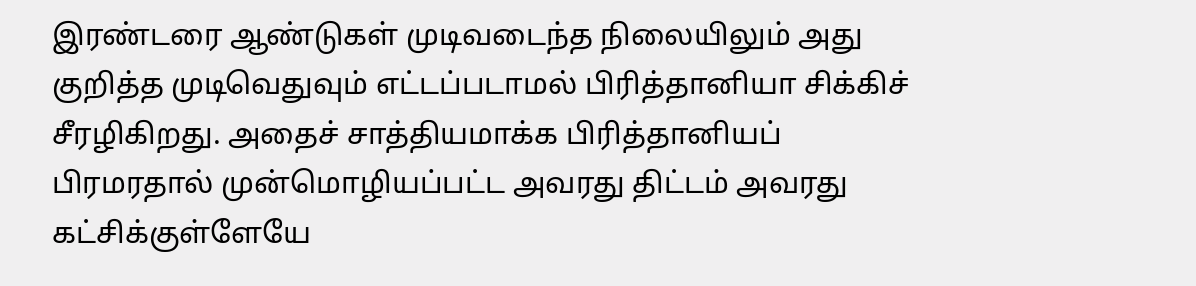இரண்டரை ஆண்டுகள் முடிவடைந்த நிலையிலும் அது குறித்த முடிவெதுவும் எட்டப்படாமல் பிரித்தானியா சிக்கிச் சீரழிகிறது. அதைச் சாத்தியமாக்க பிரித்தானியப் பிரமரதால் முன்மொழியப்பட்ட அவரது திட்டம் அவரது கட்சிக்குள்ளேயே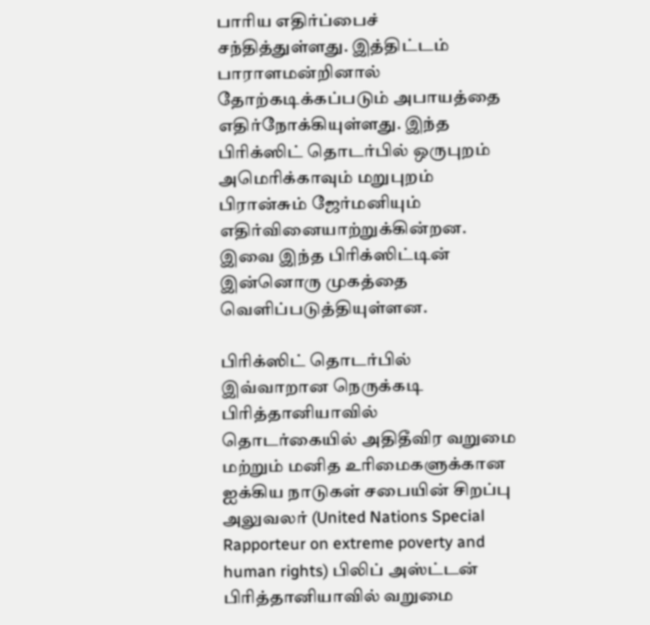பாரிய எதிர்ப்பைச் சந்தித்துள்ளது. இத்திட்டம் பாராளமன்றினால் தோற்கடிக்கப்படும் அபாயத்தை எதிர்நோக்கியுள்ளது. இந்த பிரிக்ஸிட் தொடர்பில் ஒருபுறம் அமெரிக்காவும் மறுபுறம் பிரான்சும் ஜேர்மனியும் எதிர்வினையாற்றுக்கின்றன. இவை இந்த பிரிக்ஸிட்டின் இன்னொரு முகத்தை வெளிப்படுத்தியுள்ளன.

பிரிக்ஸிட் தொடர்பில் இவ்வாறான நெருக்கடி பிரித்தானியாவில் தொடர்கையில் அதிதீவிர வறுமை மற்றும் மனித உரிமைகளுக்கான ஐக்கிய நாடுகள் சபையின் சிறப்பு அலுவலர் (United Nations Special Rapporteur on extreme poverty and human rights) பிலிப் அஸ்ட்டன் பிரித்தானியாவில் வறுமை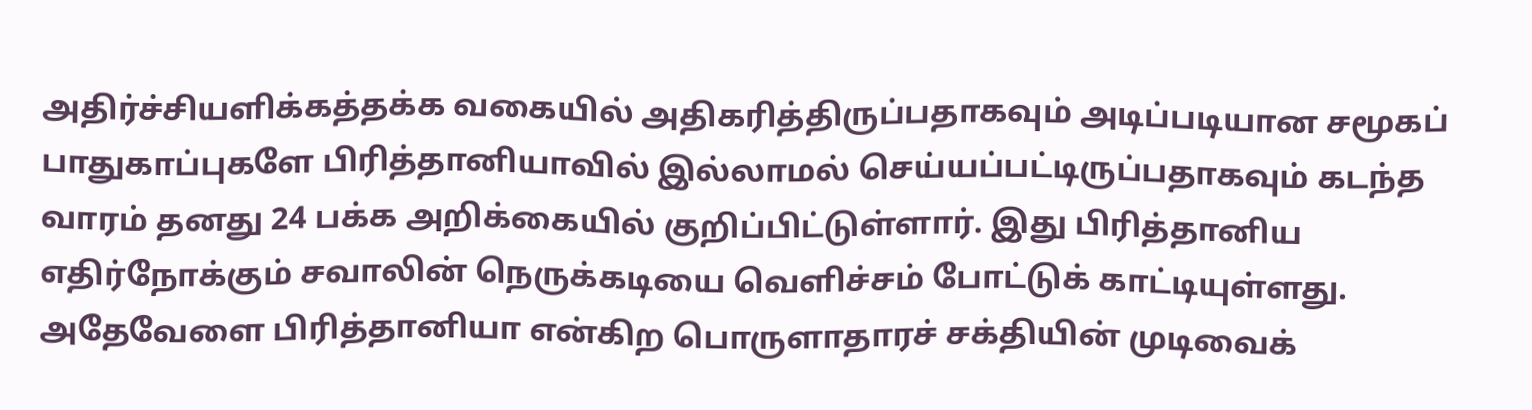அதிர்ச்சியளிக்கத்தக்க வகையில் அதிகரித்திருப்பதாகவும் அடிப்படியான சமூகப் பாதுகாப்புகளே பிரித்தானியாவில் இல்லாமல் செய்யப்பட்டிருப்பதாகவும் கடந்த வாரம் தனது 24 பக்க அறிக்கையில் குறிப்பிட்டுள்ளார். இது பிரித்தானிய எதிர்நோக்கும் சவாலின் நெருக்கடியை வெளிச்சம் போட்டுக் காட்டியுள்ளது. அதேவேளை பிரித்தானியா என்கிற பொருளாதாரச் சக்தியின் முடிவைக்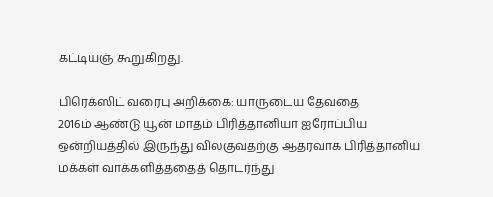கட்டியஞ் கூறுகிறது.

பிரெக்ஸிட் வரைபு அறிக்கை: யாருடைய தேவதை
2016ம் ஆண்டு யூன் மாதம் பிரித்தானியா ஐரோப்பிய ஒன்றியத்தில் இருந்து விலகுவதற்கு ஆதரவாக பிரித்தானிய மக்கள் வாக்களித்ததைத் தொடர்ந்து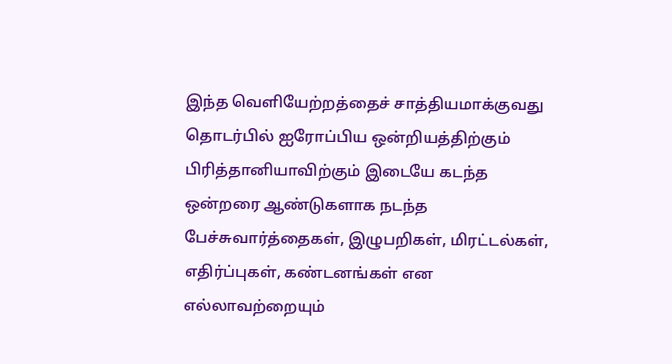இந்த வெளியேற்றத்தைச் சாத்தியமாக்குவது தொடர்பில் ஐரோப்பிய ஒன்றியத்திற்கும் பிரித்தானியாவிற்கும் இடையே கடந்த ஒன்றரை ஆண்டுகளாக நடந்த பேச்சுவார்த்தைகள், இழுபறிகள், மிரட்டல்கள், எதிர்ப்புகள், கண்டனங்கள் என எல்லாவற்றையும்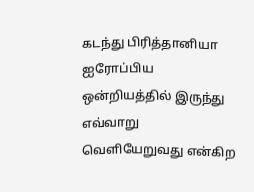கடந்து பிரித்தானியா ஐரோப்பிய ஒன்றியத்தில் இருந்து எவ்வாறு வெளியேறுவது என்கிற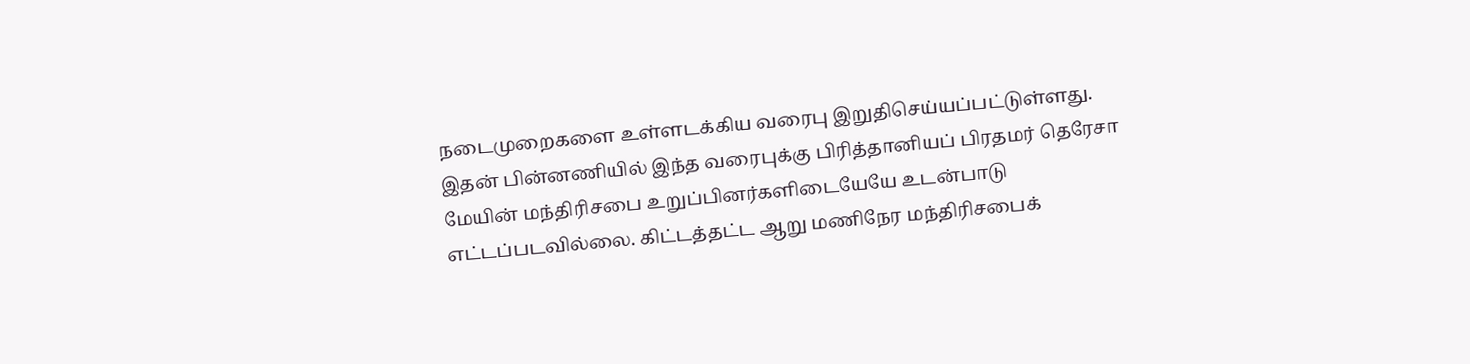நடைமுறைகளை உள்ளடக்கிய வரைபு இறுதிசெய்யப்பட்டுள்ளது. இதன் பின்னணியில் இந்த வரைபுக்கு பிரித்தானியப் பிரதமர் தெரேசா மேயின் மந்திரிசபை உறுப்பினர்களிடையேயே உடன்பாடு எட்டப்படவில்லை. கிட்டத்தட்ட ஆறு மணிநேர மந்திரிசபைக்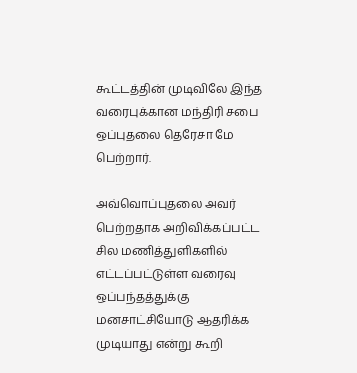கூட்டத்தின் முடிவிலே இந்த வரைபுக்கான மந்திரி சபை ஒப்புதலை தெரேசா மே பெற்றார்.

அவ்வொப்புதலை அவர் பெற்றதாக அறிவிக்கப்பட்ட சில மணித்துளிகளில் எட்டப்பட்டுள்ள வரைவு ஒப்பந்தத்துக்கு மனசாட்சியோடு ஆதரிக்க முடியாது என்று கூறி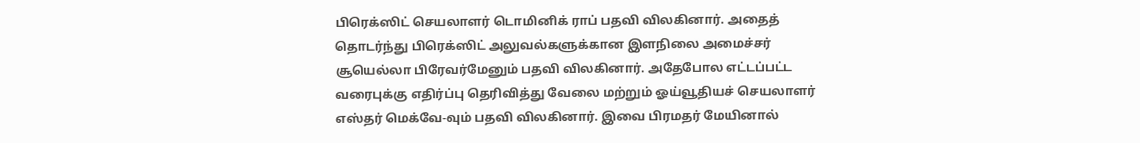பிரெக்ஸிட் செயலாளர் டொமினிக் ராப் பதவி விலகினார். அதைத் தொடர்ந்து பிரெக்ஸிட் அலுவல்களுக்கான இளநிலை அமைச்சர் சூயெல்லா பிரேவர்மேனும் பதவி விலகினார். அதேபோல எட்டப்பட்ட வரைபுக்கு எதிர்ப்பு தெரிவித்து வேலை மற்றும் ஓய்வூதியச் செயலாளர் எஸ்தர் மெக்வே-வும் பதவி விலகினார். இவை பிரமதர் மேயினால்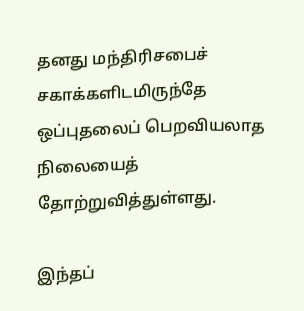தனது மந்திரிசபைச் சகாக்களிடமிருந்தே ஒப்புதலைப் பெறவியலாத நிலையைத் தோற்றுவித்துள்ளது.

இந்தப்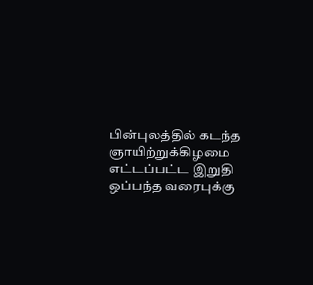பின்புலத்தில் கடந்த ஞாயிற்றுக்கிழமை எட்டப்பட்ட இறுதி ஒப்பந்த வரைபுக்கு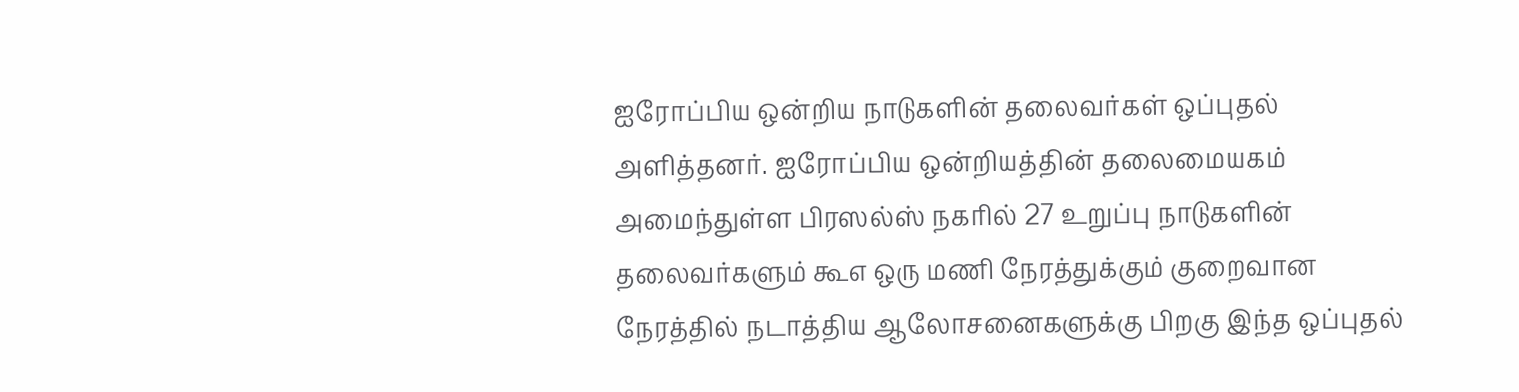ஐரோப்பிய ஒன்றிய நாடுகளின் தலைவர்கள் ஒப்புதல் அளித்தனர். ஐரோப்பிய ஒன்றியத்தின் தலைமையகம் அமைந்துள்ள பிரஸல்ஸ் நகரில் 27 உறுப்பு நாடுகளின் தலைவர்களும் கூஎ ஒரு மணி நேரத்துக்கும் குறைவான நேரத்தில் நடாத்திய ஆலோசனைகளுக்கு பிறகு இந்த ஒப்புதல்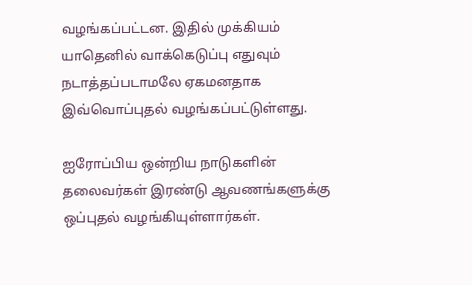வழங்கப்பட்டன. இதில் முக்கியம் யாதெனில் வாக்கெடுப்பு எதுவும் நடாத்தப்படாமலே ஏகமனதாக இவ்வொப்புதல் வழங்கப்பட்டுள்ளது.

ஐரோப்பிய ஒன்றிய நாடுகளின் தலைவர்கள் இரண்டு ஆவணங்களுக்கு ஒப்புதல் வழங்கியுள்ளார்கள்.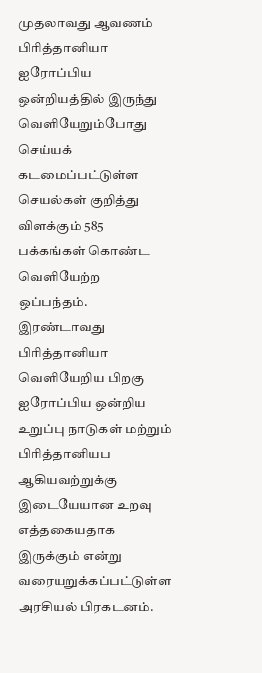முதலாவது ஆவணம் பிரித்தானியா ஐரோப்பிய ஒன்றியத்தில் இருந்து வெளியேறும்போது செய்யக் கடமைப்பட்டுள்ள செயல்கள் குறித்து விளக்கும் 585 பக்கங்கள் கொண்ட வெளியேற்ற ஒப்பந்தம். இரண்டாவது பிரித்தானியா வெளியேறிய பிறகு ஐரோப்பிய ஒன்றிய உறுப்பு நாடுகள் மற்றும் பிரித்தானியப ஆகியவற்றுக்கு இடையேயான உறவு எத்தகையதாக இருக்கும் என்று வரையறுக்கப்பட்டுள்ள அரசியல் பிரகடனம்.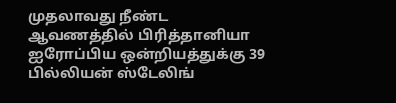முதலாவது நீண்ட ஆவணத்தில் பிரித்தானியா ஐரோப்பிய ஒன்றியத்துக்கு 39 பில்லியன் ஸ்டேலிங்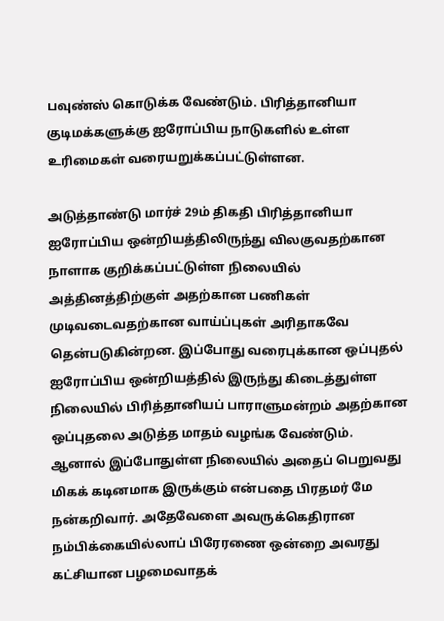பவுண்ஸ் கொடுக்க வேண்டும். பிரித்தானியா குடிமக்களுக்கு ஐரோப்பிய நாடுகளில் உள்ள உரிமைகள் வரையறுக்கப்பட்டுள்ளன.

அடுத்தாண்டு மார்ச் 29ம் திகதி பிரித்தானியா ஐரோப்பிய ஒன்றியத்திலிருந்து விலகுவதற்கான நாளாக குறிக்கப்பட்டுள்ள நிலையில் அத்தினத்திற்குள் அதற்கான பணிகள் முடிவடைவதற்கான வாய்ப்புகள் அரிதாகவே தென்படுகின்றன. இப்போது வரைபுக்கான ஒப்புதல் ஐரோப்பிய ஒன்றியத்தில் இருந்து கிடைத்துள்ள நிலையில் பிரித்தானியப் பாராளுமன்றம் அதற்கான ஒப்புதலை அடுத்த மாதம் வழங்க வேண்டும். ஆனால் இப்போதுள்ள நிலையில் அதைப் பெறுவது மிகக் கடினமாக இருக்கும் என்பதை பிரதமர் மே நன்கறிவார். அதேவேளை அவருக்கெதிரான நம்பிக்கையில்லாப் பிரேரணை ஒன்றை அவரது கட்சியான பழமைவாதக்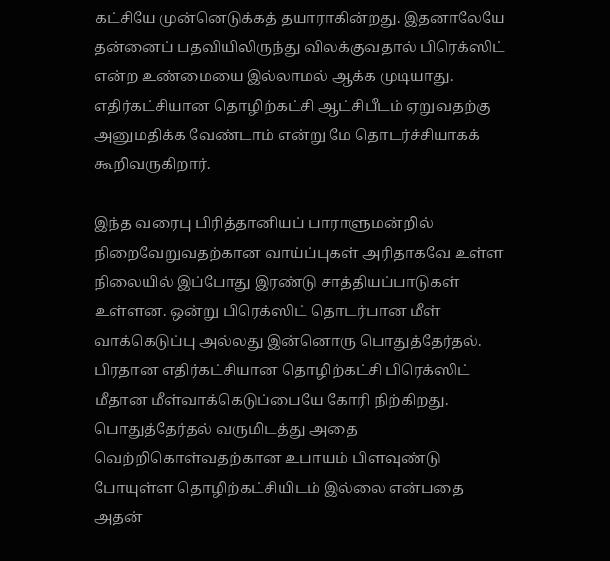கட்சியே முன்னெடுக்கத் தயாராகின்றது. இதனாலேயே தன்னைப் பதவியிலிருந்து விலக்குவதால் பிரெக்ஸிட் என்ற உண்மையை இல்லாமல் ஆக்க முடியாது. எதிர்கட்சியான தொழிற்கட்சி ஆட்சிபீடம் ஏறுவதற்கு அனுமதிக்க வேண்டாம் என்று மே தொடர்ச்சியாகக் கூறிவருகிறார்.

இந்த வரைபு பிரித்தானியப் பாராளுமன்றில் நிறைவேறுவதற்கான வாய்ப்புகள் அரிதாகவே உள்ள நிலையில் இப்போது இரண்டு சாத்தியப்பாடுகள் உள்ளன. ஒன்று பிரெக்ஸிட் தொடர்பான மீள் வாக்கெடுப்பு அல்லது இன்னொரு பொதுத்தேர்தல். பிரதான எதிர்கட்சியான தொழிற்கட்சி பிரெக்ஸிட் மீதான மீள்வாக்கெடுப்பையே கோரி நிற்கிறது. பொதுத்தேர்தல் வருமிடத்து அதை வெற்றிகொள்வதற்கான உபாயம் பிளவுண்டு போயுள்ள தொழிற்கட்சியிடம் இல்லை என்பதை அதன்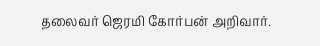தலைவர் ஜெரமி கோர்பன் அறிவார்.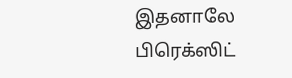இதனாலே பிரெக்ஸிட்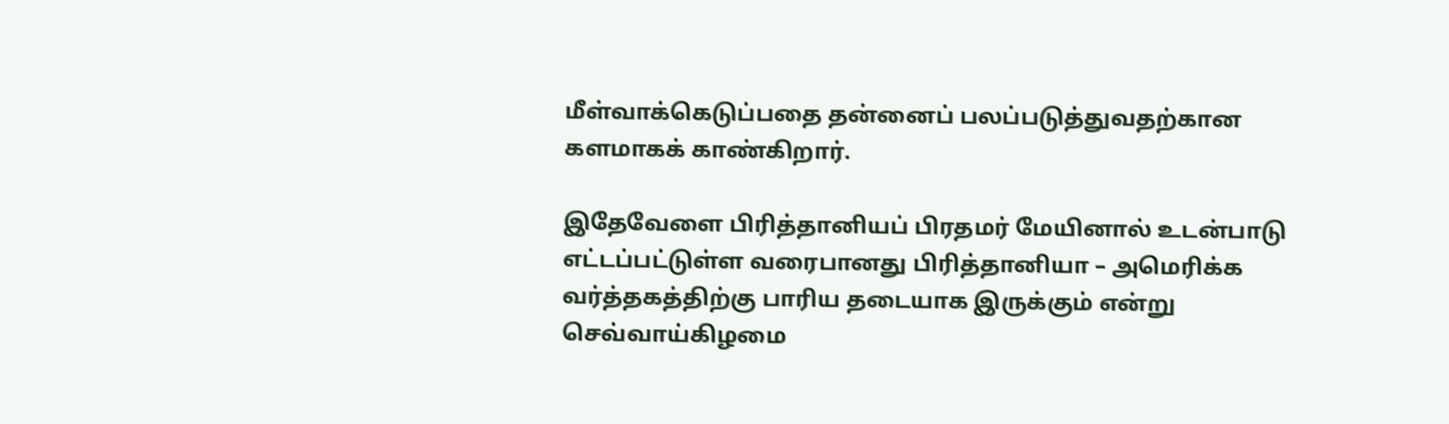மீள்வாக்கெடுப்பதை தன்னைப் பலப்படுத்துவதற்கான களமாகக் காண்கிறார்.

இதேவேளை பிரித்தானியப் பிரதமர் மேயினால் உடன்பாடு எட்டப்பட்டுள்ள வரைபானது பிரித்தானியா – அமெரிக்க வர்த்தகத்திற்கு பாரிய தடையாக இருக்கும் என்று செவ்வாய்கிழமை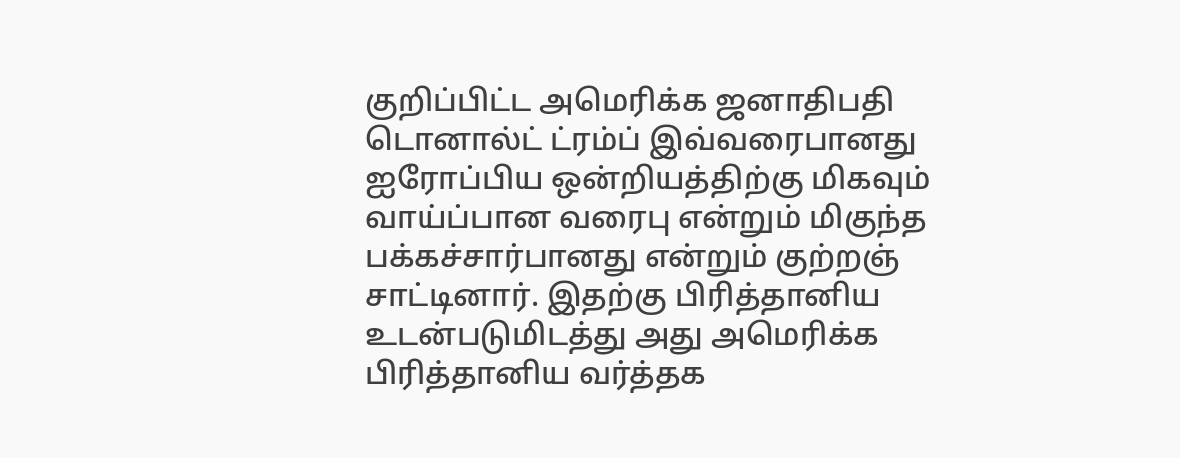குறிப்பிட்ட அமெரிக்க ஜனாதிபதி டொனால்ட் ட்ரம்ப் இவ்வரைபானது ஐரோப்பிய ஒன்றியத்திற்கு மிகவும் வாய்ப்பான வரைபு என்றும் மிகுந்த பக்கச்சார்பானது என்றும் குற்றஞ் சாட்டினார். இதற்கு பிரித்தானிய உடன்படுமிடத்து அது அமெரிக்க பிரித்தானிய வர்த்தக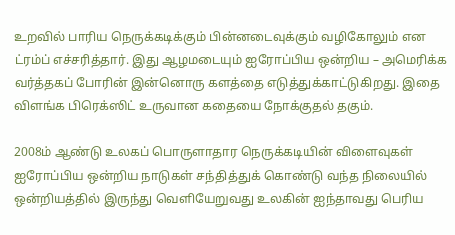உறவில் பாரிய நெருக்கடிக்கும் பின்னடைவுக்கும் வழிகோலும் என ட்ரம்ப் எச்சரித்தார். இது ஆழமடையும் ஐரோப்பிய ஒன்றிய – அமெரிக்க வர்த்தகப் போரின் இன்னொரு களத்தை எடுத்துக்காட்டுகிறது. இதை விளங்க பிரெக்ஸிட் உருவான கதையை நோக்குதல் தகும்.

2008ம் ஆண்டு உலகப் பொருளாதார நெருக்கடியின் விளைவுகள் ஐரோப்பிய ஒன்றிய நாடுகள் சந்தித்துக் கொண்டு வந்த நிலையில் ஒன்றியத்தில் இருந்து வெளியேறுவது உலகின் ஐந்தாவது பெரிய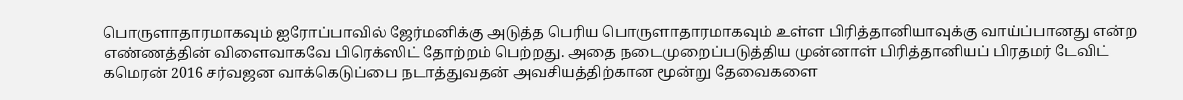பொருளாதாரமாகவும் ஐரோப்பாவில் ஜேர்மனிக்கு அடுத்த பெரிய பொருளாதாரமாகவும் உள்ள பிரித்தானியாவுக்கு வாய்ப்பானது என்ற எண்ணத்தின் விளைவாகவே பிரெக்ஸிட் தோற்றம் பெற்றது. அதை நடைமுறைப்படுத்திய முன்னாள் பிரித்தானியப் பிரதமர் டேவிட் கமெரன் 2016 சர்வஜன வாக்கெடுப்பை நடாத்துவதன் அவசியத்திற்கான மூன்று தேவைகளை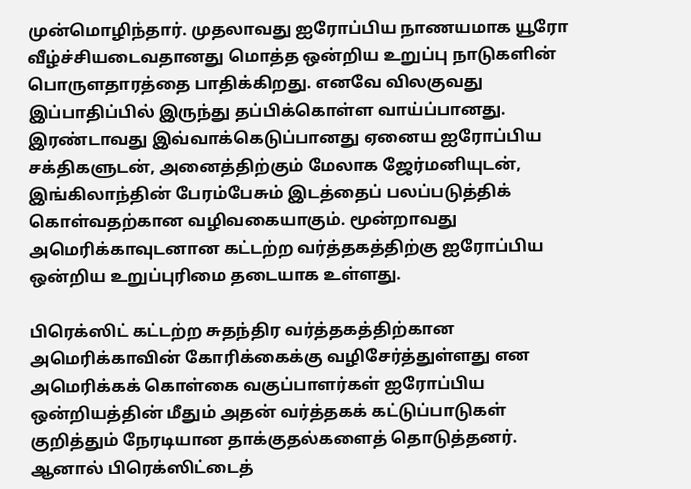முன்மொழிந்தார். முதலாவது ஐரோப்பிய நாணயமாக யூரோ வீழ்ச்சியடைவதானது மொத்த ஒன்றிய உறுப்பு நாடுகளின் பொருளதாரத்தை பாதிக்கிறது. எனவே விலகுவது இப்பாதிப்பில் இருந்து தப்பிக்கொள்ள வாய்ப்பானது. இரண்டாவது இவ்வாக்கெடுப்பானது ஏனைய ஐரோப்பிய சக்திகளுடன், அனைத்திற்கும் மேலாக ஜேர்மனியுடன், இங்கிலாந்தின் பேரம்பேசும் இடத்தைப் பலப்படுத்திக் கொள்வதற்கான வழிவகையாகும். மூன்றாவது அமெரிக்காவுடனான கட்டற்ற வர்த்தகத்திற்கு ஐரோப்பிய ஒன்றிய உறுப்புரிமை தடையாக உள்ளது.

பிரெக்ஸிட் கட்டற்ற சுதந்திர வர்த்தகத்திற்கான அமெரிக்காவின் கோரிக்கைக்கு வழிசேர்த்துள்ளது என அமெரிக்கக் கொள்கை வகுப்பாளர்கள் ஐரோப்பிய ஒன்றியத்தின் மீதும் அதன் வர்த்தகக் கட்டுப்பாடுகள் குறித்தும் நேரடியான தாக்குதல்களைத் தொடுத்தனர். ஆனால் பிரெக்ஸிட்டைத்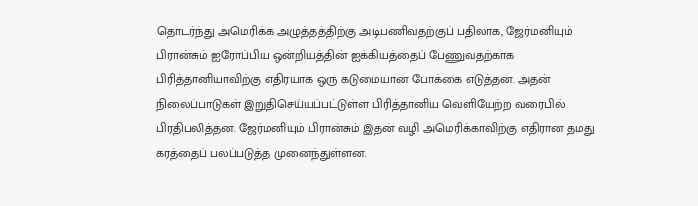தொடர்ந்து அமெரிக்க அழுத்தத்திற்கு அடிபணிவதற்குப் பதிலாக, ஜேர்மனியும் பிரான்சும் ஐரோப்பிய ஒன்றியத்தின் ஐக்கியத்தைப் பேணுவதற்காக பிரித்தானியாவிற்கு எதிரயாக ஒரு கடுமையான போக்கை எடுத்தன. அதன் நிலைப்பாடுகள் இறுதிசெய்யப்பட்டுள்ள பிரித்தானிய வெளியேற்ற வரைபில் பிரதிபலித்தன. ஜேர்மனியும் பிரான்சும் இதன் வழி அமெரிக்காவிற்கு எதிரான தமது கரத்தைப் பலப்படுத்த முனைந்துள்ளன.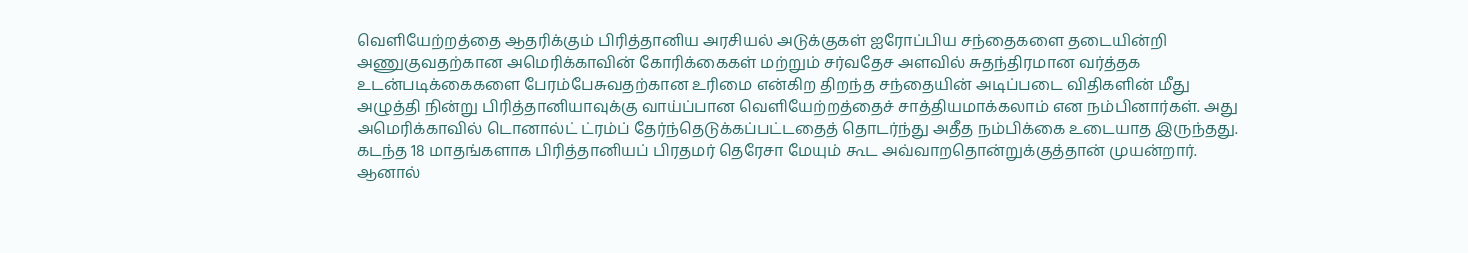வெளியேற்றத்தை ஆதரிக்கும் பிரித்தானிய அரசியல் அடுக்குகள் ஐரோப்பிய சந்தைகளை தடையின்றி அணுகுவதற்கான அமெரிக்காவின் கோரிக்கைகள் மற்றும் சர்வதேச அளவில் சுதந்திரமான வர்த்தக உடன்படிக்கைகளை பேரம்பேசுவதற்கான உரிமை என்கிற திறந்த சந்தையின் அடிப்படை விதிகளின் மீது அழுத்தி நின்று பிரித்தானியாவுக்கு வாய்ப்பான வெளியேற்றத்தைச் சாத்தியமாக்கலாம் என நம்பினார்கள். அது அமெரிக்காவில் டொனால்ட் ட்ரம்ப் தேர்ந்தெடுக்கப்பட்டதைத் தொடர்ந்து அதீத நம்பிக்கை உடையாத இருந்தது. கடந்த 18 மாதங்களாக பிரித்தானியப் பிரதமர் தெரேசா மேயும் கூட அவ்வாறதொன்றுக்குத்தான் முயன்றார். ஆனால்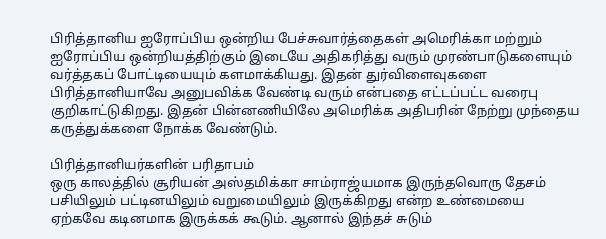பிரித்தானிய ஐரோப்பிய ஒன்றிய பேச்சுவார்த்தைகள் அமெரிக்கா மற்றும் ஐரோப்பிய ஒன்றியத்திற்கும் இடையே அதிகரித்து வரும் முரண்பாடுகளையும் வர்த்தகப் போட்டியையும் களமாக்கியது. இதன் துர்விளைவுகளை பிரித்தானியாவே அனுபவிக்க வேண்டி வரும் என்பதை எட்டப்பட்ட வரைபு குறிகாட்டுகிறது. இதன் பின்னணியிலே அமெரிக்க அதிபரின் நேற்று முந்தைய கருத்துக்களை நோக்க வேண்டும்.

பிரித்தானியர்களின் பரிதாபம்
ஒரு காலத்தில் சூரியன் அஸ்தமிக்கா சாம்ராஜ்யமாக இருந்தவொரு தேசம் பசியிலும் பட்டினயிலும் வறுமையிலும் இருக்கிறது என்ற உண்மையை ஏற்கவே கடினமாக இருக்கக் கூடும். ஆனால் இந்தச் சுடும்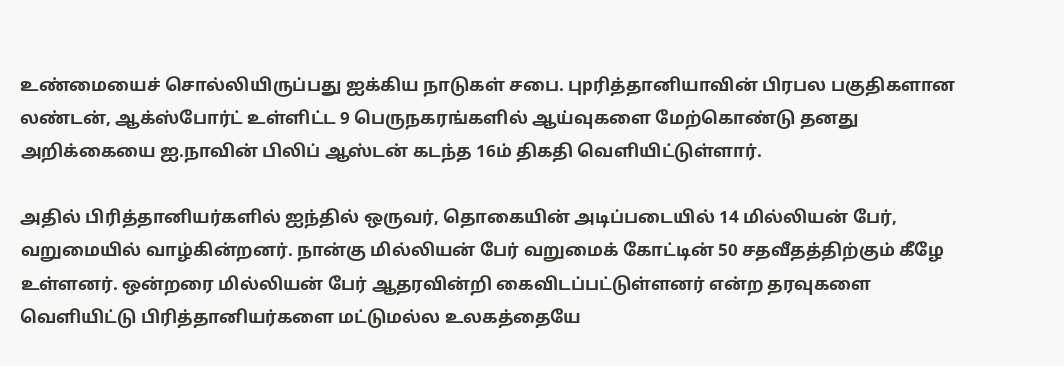உண்மையைச் சொல்லியிருப்பது ஐக்கிய நாடுகள் சபை. புpரித்தானியாவின் பிரபல பகுதிகளான லண்டன், ஆக்ஸ்போர்ட் உள்ளிட்ட 9 பெருநகரங்களில் ஆய்வுகளை மேற்கொண்டு தனது அறிக்கையை ஐ.நாவின் பிலிப் ஆஸ்டன் கடந்த 16ம் திகதி வெளியிட்டுள்ளார்.

அதில் பிரித்தானியர்களில் ஐந்தில் ஒருவர், தொகையின் அடிப்படையில் 14 மில்லியன் பேர், வறுமையில் வாழ்கின்றனர். நான்கு மில்லியன் பேர் வறுமைக் கோட்டின் 50 சதவீதத்திற்கும் கீழே உள்ளனர். ஒன்றரை மில்லியன் பேர் ஆதரவின்றி கைவிடப்பட்டுள்ளனர் என்ற தரவுகளை வெளியிட்டு பிரித்தானியர்களை மட்டுமல்ல உலகத்தையே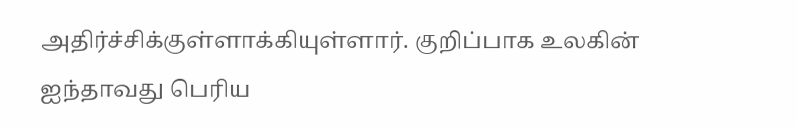அதிர்ச்சிக்குள்ளாக்கியுள்ளார். குறிப்பாக உலகின் ஐந்தாவது பெரிய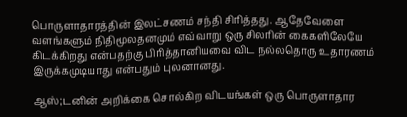பொருளாதாரத்தின் இலட்சணம் சந்தி சிரித்தது. ஆதேவேளை வளங்களும் நிதிமூலதனமும் எவ்வாறு ஒரு சிலரின் கைகளிலேயே கிடக்கிறது என்பதற்கு பிரித்தானியவை விட நல்லதொரு உதாரணம் இருக்கமுடியாது என்பதும் புலனானது.

ஆஸ்;டனின் அறிக்கை சொல்கிற விடயங்கள் ஒரு பொருளாதார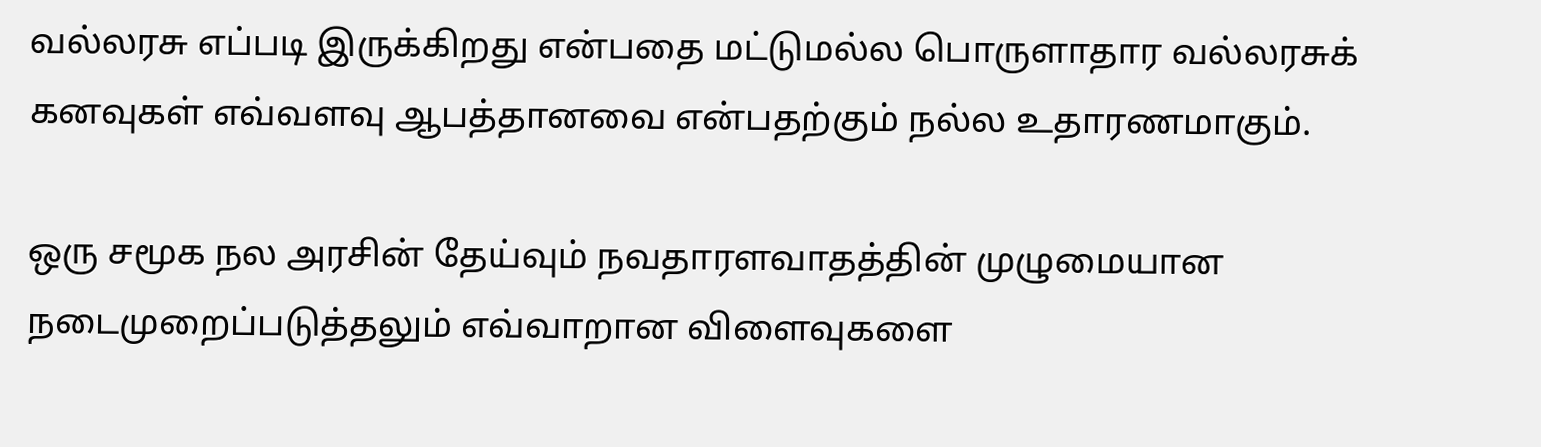வல்லரசு எப்படி இருக்கிறது என்பதை மட்டுமல்ல பொருளாதார வல்லரசுக் கனவுகள் எவ்வளவு ஆபத்தானவை என்பதற்கும் நல்ல உதாரணமாகும்.

ஒரு சமூக நல அரசின் தேய்வும் நவதாரளவாதத்தின் முழுமையான நடைமுறைப்படுத்தலும் எவ்வாறான விளைவுகளை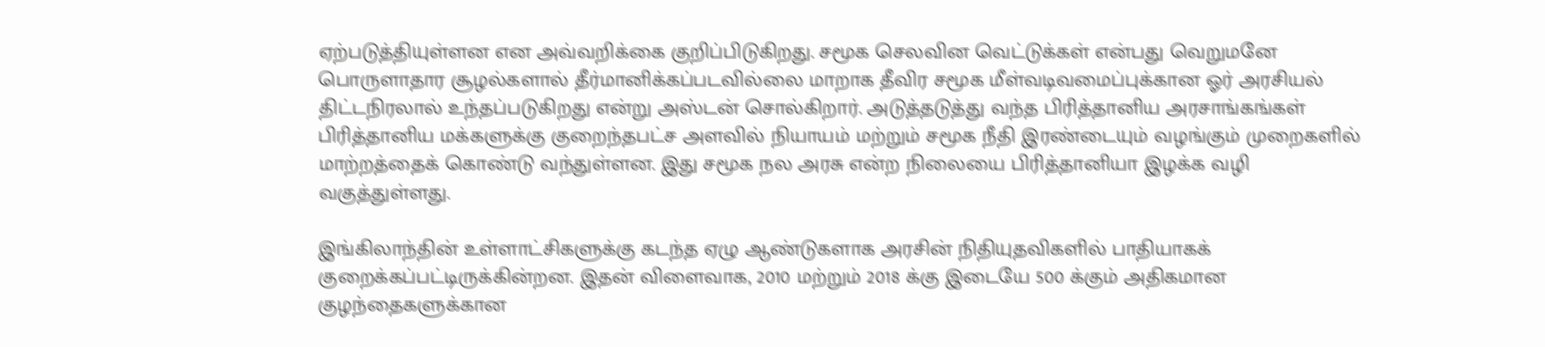ஏற்படுத்தியுள்ளன என அவ்வறிக்கை குறிப்பிடுகிறது. சமூக செலவின வெட்டுக்கள் என்பது வெறுமனே பொருளாதார சூழல்களால் தீர்மானிக்கப்படவில்லை மாறாக தீவிர சமூக மீள்வடிவமைப்புக்கான ஓர் அரசியல் திட்டநிரலால் உந்தப்படுகிறது என்று அஸ்டன் சொல்கிறார். அடுத்தடுத்து வந்த பிரித்தானிய அரசாங்கங்கள் பிரித்தானிய மக்களுக்கு குறைந்தபட்ச அளவில் நியாயம் மற்றும் சமூக நீதி இரண்டையும் வழங்கும் முறைகளில் மாற்றத்தைக் கொண்டு வந்துள்ளன. இது சமூக நல அரசு என்ற நிலையை பிரித்தானியா இழக்க வழி வகுத்துள்ளது.

இங்கிலாந்தின் உள்ளாட்சிகளுக்கு கடந்த ஏழு ஆண்டுகளாக அரசின் நிதியுதவிகளில் பாதியாகக் குறைக்கப்பட்டிருக்கின்றன. இதன் விளைவாக, 2010 மற்றும் 2018 க்கு இடையே 500 க்கும் அதிகமான குழந்தைகளுக்கான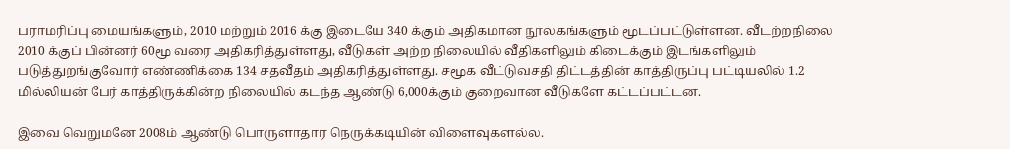பராமரிப்பு மையங்களும், 2010 மற்றும் 2016 க்கு இடையே 340 க்கும் அதிகமான நூலகங்களும் மூடப்பட்டுள்ளன. வீடற்றநிலை 2010 க்குப் பின்னர் 60மூ வரை அதிகரித்துள்ளது, வீடுகள் அற்ற நிலையில் வீதிகளிலும் கிடைக்கும் இடங்களிலும் படுத்துறங்குவோர் எண்ணிக்கை 134 சதவீதம் அதிகரித்துள்ளது. சமூக வீட்டுவசதி திட்டத்தின் காத்திருப்பு பட்டியலில் 1.2 மில்லியன் பேர் காத்திருக்கின்ற நிலையில் கடந்த ஆண்டு 6,000க்கும் குறைவான வீடுகளே கட்டப்பட்டன.

இவை வெறுமனே 2008ம் ஆண்டு பொருளாதார நெருக்கடியின் விளைவுகளல்ல.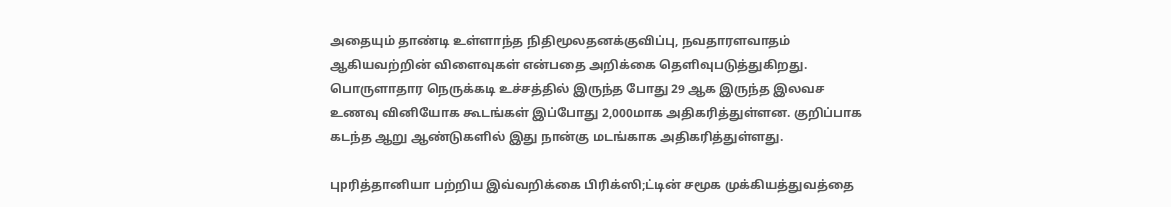அதையும் தாண்டி உள்ளாந்த நிதிமூலதனக்குவிப்பு, நவதாரளவாதம் ஆகியவற்றின் விளைவுகள் என்பதை அறிக்கை தெளிவுபடுத்துகிறது. பொருளாதார நெருக்கடி உச்சத்தில் இருந்த போது 29 ஆக இருந்த இலவச உணவு வினியோக கூடங்கள் இப்போது 2,000மாக அதிகரித்துள்ளன. குறிப்பாக கடந்த ஆறு ஆண்டுகளில் இது நான்கு மடங்காக அதிகரித்துள்ளது.

புpரித்தானியா பற்றிய இவ்வறிக்கை பிரிக்ஸி;ட்டின் சமூக முக்கியத்துவத்தை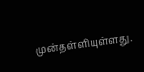முன்தள்ளியுள்ளது.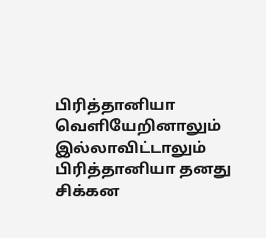பிரித்தானியா வெளியேறினாலும் இல்லாவிட்டாலும் பிரித்தானியா தனது சிக்கன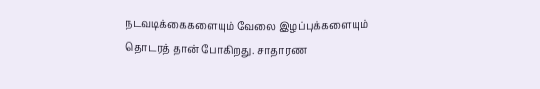நடவடிக்கைகளையும் வேலை இழப்புக்களையும் தொடரத் தான் போகிறது. சாதாரண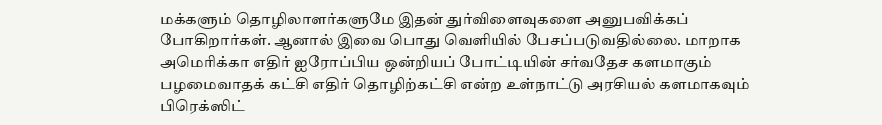மக்களும் தொழிலாளர்களுமே இதன் துர்விளைவுகளை அனுபவிக்கப் போகிறார்கள். ஆனால் இவை பொது வெளியில் பேசப்படுவதில்லை. மாறாக அமெரிக்கா எதிர் ஐரோப்பிய ஒன்றியப் போட்டியின் சர்வதேச களமாகும் பழமைவாதக் கட்சி எதிர் தொழிற்கட்சி என்ற உள்நாட்டு அரசியல் களமாகவும் பிரெக்ஸிட்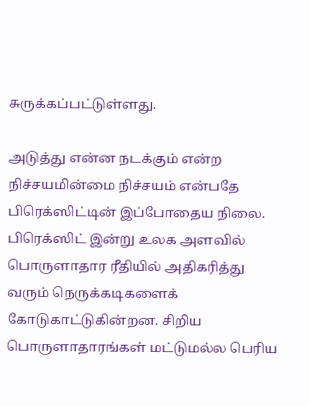சுருக்கப்பட்டுள்ளது.

அடுத்து என்ன நடக்கும் என்ற நிச்சயமின்மை நிச்சயம் என்பதே பிரெக்ஸிட்டின் இப்போதைய நிலை. பிரெக்ஸிட் இன்று உலக அளவில் பொருளாதார ரீதியில் அதிகரித்து வரும் நெருக்கடிகளைக் கோடுகாட்டுகின்றன. சிறிய பொருளாதாரங்கள் மட்டுமல்ல பெரிய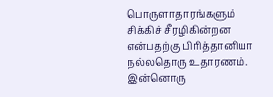பொருளாதாரங்களும் சிக்கிச் சீரழிகின்றன என்பதற்கு பிரித்தானியா நல்லதொரு உதாரணம். இன்னொரு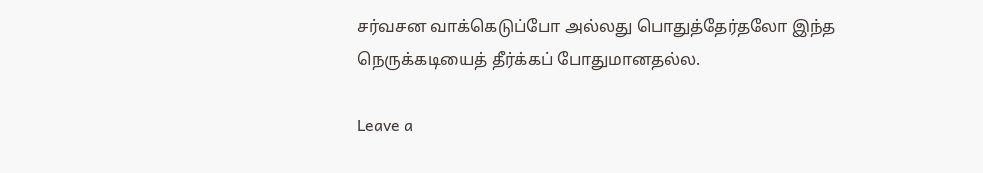சர்வசன வாக்கெடுப்போ அல்லது பொதுத்தேர்தலோ இந்த நெருக்கடியைத் தீர்க்கப் போதுமானதல்ல.

Leave a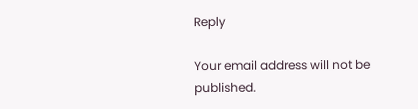Reply

Your email address will not be published.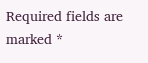Required fields are marked *